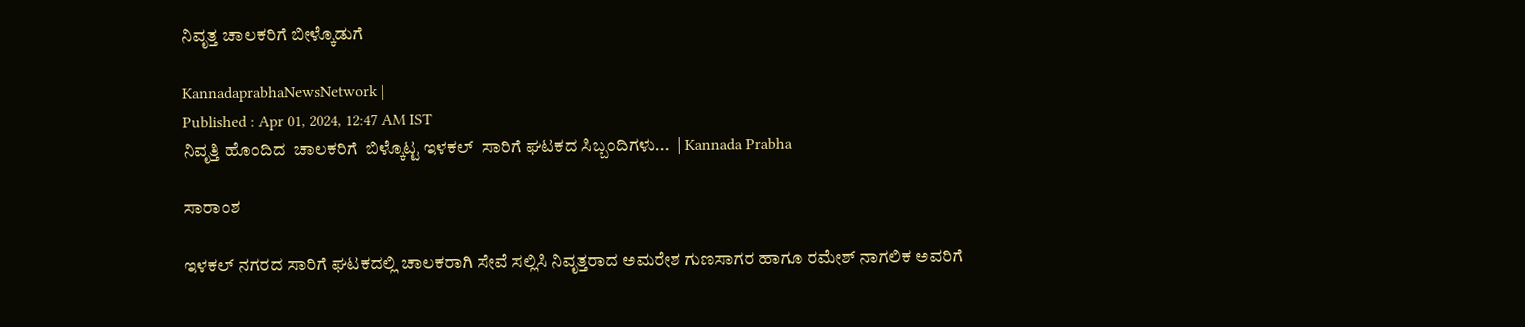ನಿವೃತ್ತ ಚಾಲಕರಿಗೆ ಬೀಳ್ಕೊಡುಗೆ

KannadaprabhaNewsNetwork |
Published : Apr 01, 2024, 12:47 AM IST
ನಿವೃತ್ತಿ ಹೊಂದಿದ  ಚಾಲಕರಿಗೆ  ಬಿಳ್ಕೊಟ್ಟ ಇಳಕಲ್  ಸಾರಿಗೆ ಘಟಕದ ಸಿಬ್ಬಂದಿಗಳು...  | Kannada Prabha

ಸಾರಾಂಶ

ಇಳಕಲ್‌ ನಗರದ ಸಾರಿಗೆ ಘಟಕದಲ್ಲಿ ಚಾಲಕರಾಗಿ ಸೇವೆ ಸಲ್ಲಿಸಿ ನಿವೃತ್ತರಾದ ಅಮರೇಶ ಗುಣಸಾಗರ ಹಾಗೂ ರಮೇಶ್ ನಾಗಲಿಕ ಅವರಿಗೆ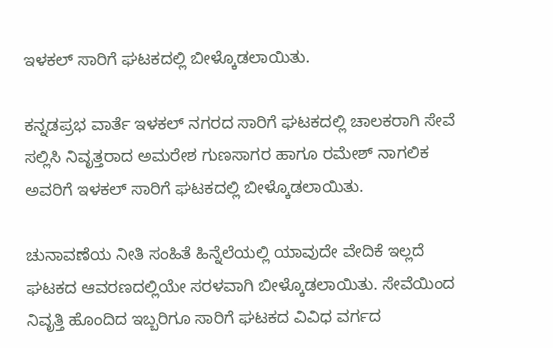ಇಳಕಲ್ ಸಾರಿಗೆ ಘಟಕದಲ್ಲಿ ಬೀಳ್ಕೊಡಲಾಯಿತು.

ಕನ್ನಡಪ್ರಭ ವಾರ್ತೆ ಇಳಕಲ್‌ ನಗರದ ಸಾರಿಗೆ ಘಟಕದಲ್ಲಿ ಚಾಲಕರಾಗಿ ಸೇವೆ ಸಲ್ಲಿಸಿ ನಿವೃತ್ತರಾದ ಅಮರೇಶ ಗುಣಸಾಗರ ಹಾಗೂ ರಮೇಶ್ ನಾಗಲಿಕ ಅವರಿಗೆ ಇಳಕಲ್ ಸಾರಿಗೆ ಘಟಕದಲ್ಲಿ ಬೀಳ್ಕೊಡಲಾಯಿತು.

ಚುನಾವಣೆಯ ನೀತಿ ಸಂಹಿತೆ ಹಿನ್ನೆಲೆಯಲ್ಲಿ ಯಾವುದೇ ವೇದಿಕೆ ಇಲ್ಲದೆ ಘಟಕದ ಆವರಣದಲ್ಲಿಯೇ ಸರಳವಾಗಿ ಬೀಳ್ಕೊಡಲಾಯಿತು. ಸೇವೆಯಿಂದ ನಿವೃತ್ತಿ ಹೊಂದಿದ ಇಬ್ಬರಿಗೂ ಸಾರಿಗೆ ಘಟಕದ ವಿವಿಧ ವರ್ಗದ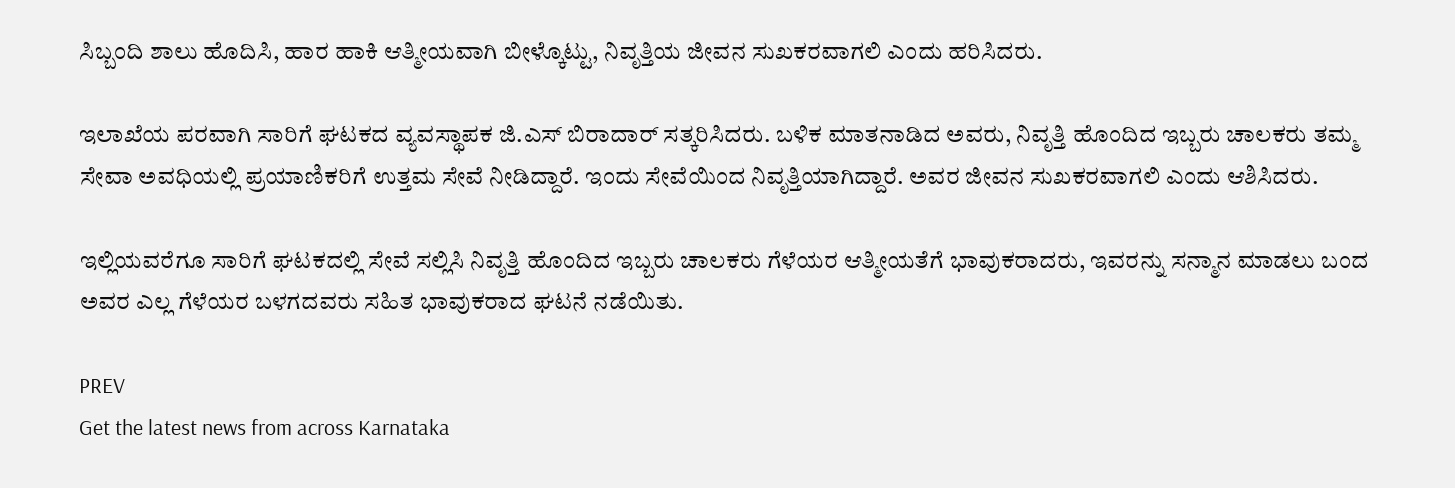ಸಿಬ್ಬಂದಿ ಶಾಲು ಹೊದಿಸಿ, ಹಾರ ಹಾಕಿ ಆತ್ಮೀಯವಾಗಿ ಬೀಳ್ಕೊಟ್ಟು, ನಿವೃತ್ತಿಯ ಜೀವನ ಸುಖಕರವಾಗಲಿ ಎಂದು ಹರಿಸಿದರು.

ಇಲಾಖೆಯ ಪರವಾಗಿ ಸಾರಿಗೆ ಘಟಕದ ವ್ಯವಸ್ಥಾಪಕ ಜಿ.ಎಸ್ ಬಿರಾದಾರ್‌ ಸತ್ಕರಿಸಿದರು. ಬಳಿಕ ಮಾತನಾಡಿದ ಅವರು, ನಿವೃತ್ತಿ ಹೊಂದಿದ ಇಬ್ಬರು ಚಾಲಕರು ತಮ್ಮ ಸೇವಾ ಅವಧಿಯಲ್ಲಿ ಪ್ರಯಾಣಿಕರಿಗೆ ಉತ್ತಮ ಸೇವೆ ನೀಡಿದ್ದಾರೆ. ಇಂದು ಸೇವೆಯಿಂದ ನಿವೃತ್ತಿಯಾಗಿದ್ದಾರೆ. ಅವರ ಜೀವನ ಸುಖಕರವಾಗಲಿ ಎಂದು ಆಶಿಸಿದರು.

ಇಲ್ಲಿಯವರೆಗೂ ಸಾರಿಗೆ ಘಟಕದಲ್ಲಿ ಸೇವೆ ಸಲ್ಲಿಸಿ ನಿವೃತ್ತಿ ಹೊಂದಿದ ಇಬ್ಬರು ಚಾಲಕರು ಗೆಳೆಯರ ಆತ್ಮೀಯತೆಗೆ ಭಾವುಕರಾದರು, ಇವರನ್ನು ಸನ್ಮಾನ ಮಾಡಲು ಬಂದ ಅವರ ಎಲ್ಲ ಗೆಳೆಯರ ಬಳಗದವರು ಸಹಿತ ಭಾವುಕರಾದ ಘಟನೆ ನಡೆಯಿತು.

PREV
Get the latest news from across Karnataka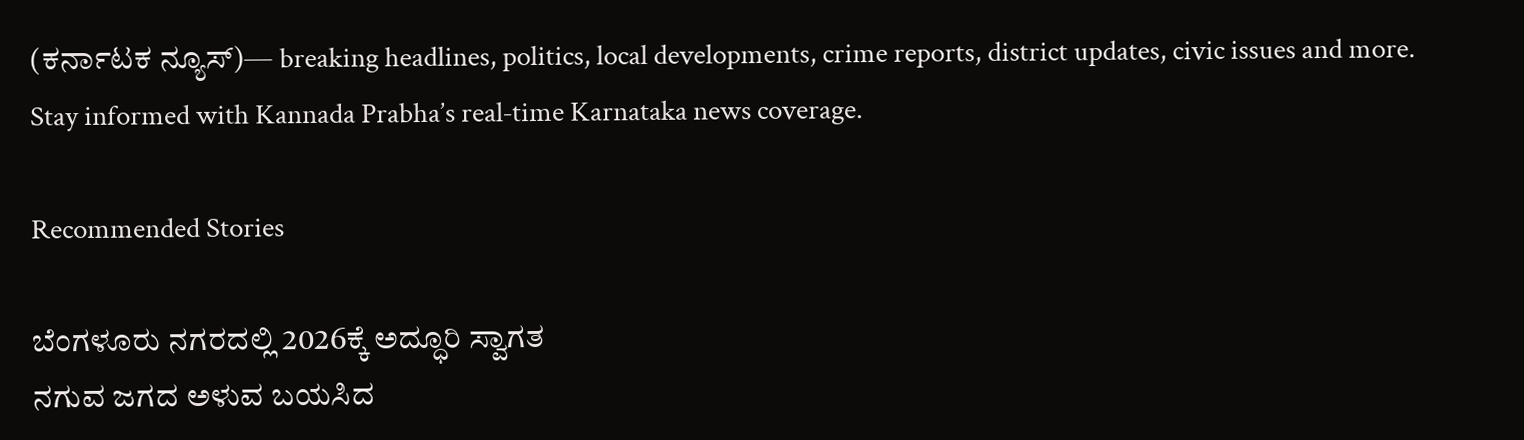(ಕರ್ನಾಟಕ ನ್ಯೂಸ್)— breaking headlines, politics, local developments, crime reports, district updates, civic issues and more. Stay informed with Kannada Prabha’s real‑time Karnataka news coverage.

Recommended Stories

ಬೆಂಗಳೂರು ನಗರದಲ್ಲಿ 2026ಕ್ಕೆ ಅದ್ಧೂರಿ ಸ್ವಾಗತ
ನಗುವ ಜಗದ ಅಳುವ ಬಯಸಿದ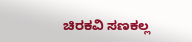ಚಿರಕವಿ ಸಣಕಲ್ಲ